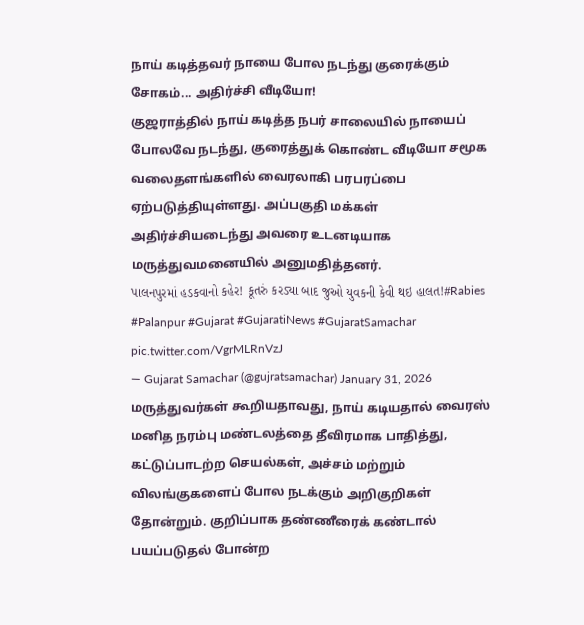நாய் கடித்தவர் நாயை போல நடந்து குரைக்கும் சோகம்... அதிர்ச்சி வீடியோ!
குஜராத்தில் நாய் கடித்த நபர் சாலையில் நாயைப் போலவே நடந்து, குரைத்துக் கொண்ட வீடியோ சமூக வலைதளங்களில் வைரலாகி பரபரப்பை ஏற்படுத்தியுள்ளது. அப்பகுதி மக்கள் அதிர்ச்சியடைந்து அவரை உடனடியாக மருத்துவமனையில் அனுமதித்தனர்.
પાલનપુરમાં હડકવાનો કહેર! કૂતરું કરડ્યા બાદ જુઓ યુવકની કેવી થઇ હાલત!#Rabies #Palanpur #Gujarat #GujaratiNews #GujaratSamachar pic.twitter.com/VgrMLRnVzJ
— Gujarat Samachar (@gujratsamachar) January 31, 2026
மருத்துவர்கள் கூறியதாவது, நாய் கடியதால் வைரஸ் மனித நரம்பு மண்டலத்தை தீவிரமாக பாதித்து, கட்டுப்பாடற்ற செயல்கள், அச்சம் மற்றும் விலங்குகளைப் போல நடக்கும் அறிகுறிகள் தோன்றும். குறிப்பாக தண்ணீரைக் கண்டால் பயப்படுதல் போன்ற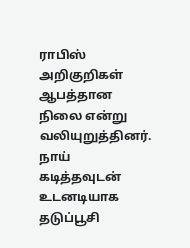ராபிஸ் அறிகுறிகள் ஆபத்தான நிலை என்று வலியுறுத்தினர்.
நாய் கடித்தவுடன் உடனடியாக தடுப்பூசி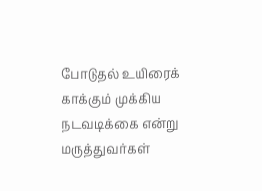போடுதல் உயிரைக் காக்கும் முக்கிய நடவடிக்கை என்று மருத்துவர்கள்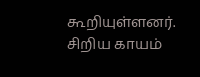கூறியுள்ளனர். சிறிய காயம்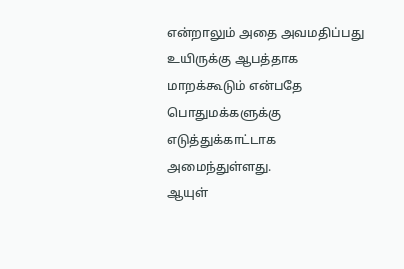என்றாலும் அதை அவமதிப்பது உயிருக்கு ஆபத்தாக மாறக்கூடும் என்பதே பொதுமக்களுக்கு எடுத்துக்காட்டாக அமைந்துள்ளது.
ஆயுள்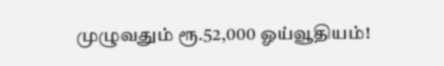முழுவதும் ரூ.52,000 ஓய்வூதியம்!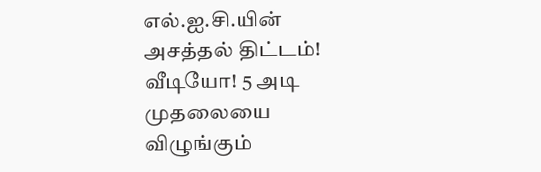எல்.ஐ.சி.யின் அசத்தல் திட்டம்!
வீடியோ! 5 அடி முதலையை விழுங்கும்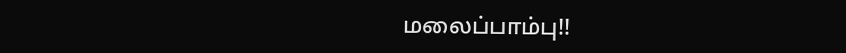மலைப்பாம்பு!!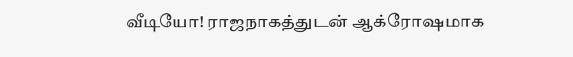வீடியோ! ராஜநாகத்துடன் ஆக்ரோஷமாக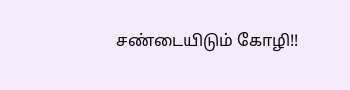சண்டையிடும் கோழி!!